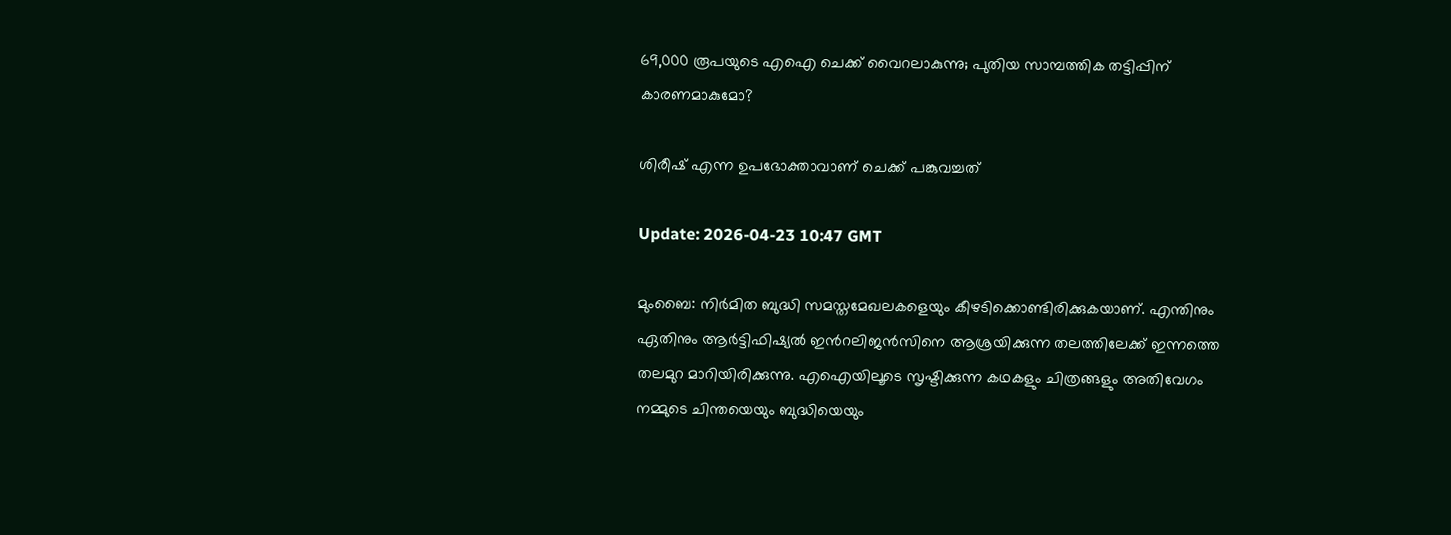69,000 രൂപയുടെ എഐ ചെക്ക് വൈറലാകുന്നു; പുതിയ സാമ്പത്തിക തട്ടിപ്പിന് കാരണമാകുമോ?

ശിരീഷ് എന്ന ഉപഭോക്താവാണ് ചെക്ക് പങ്കുവച്ചത്

Update: 2026-04-23 10:47 GMT

മുംബൈ: നിര്‍മിത ബുദ്ധി സമസ്തമേഖലകളെയും കീഴടിക്കൊണ്ടിരിക്കുകയാണ്. എന്തിനും ഏതിനും ആര്‍ട്ടിഫിഷ്യൽ ഇന്‍റലിജൻസിനെ ആശ്രയിക്കുന്ന തലത്തിലേക്ക് ഇന്നത്തെ തലമുറ മാറിയിരിക്കുന്നു. എഐയിലൂടെ സൃഷ്ടിക്കുന്ന കഥകളും ചിത്രങ്ങളും അതിവേഗം നമ്മുടെ ചിന്തയെയും ബുദ്ധിയെയും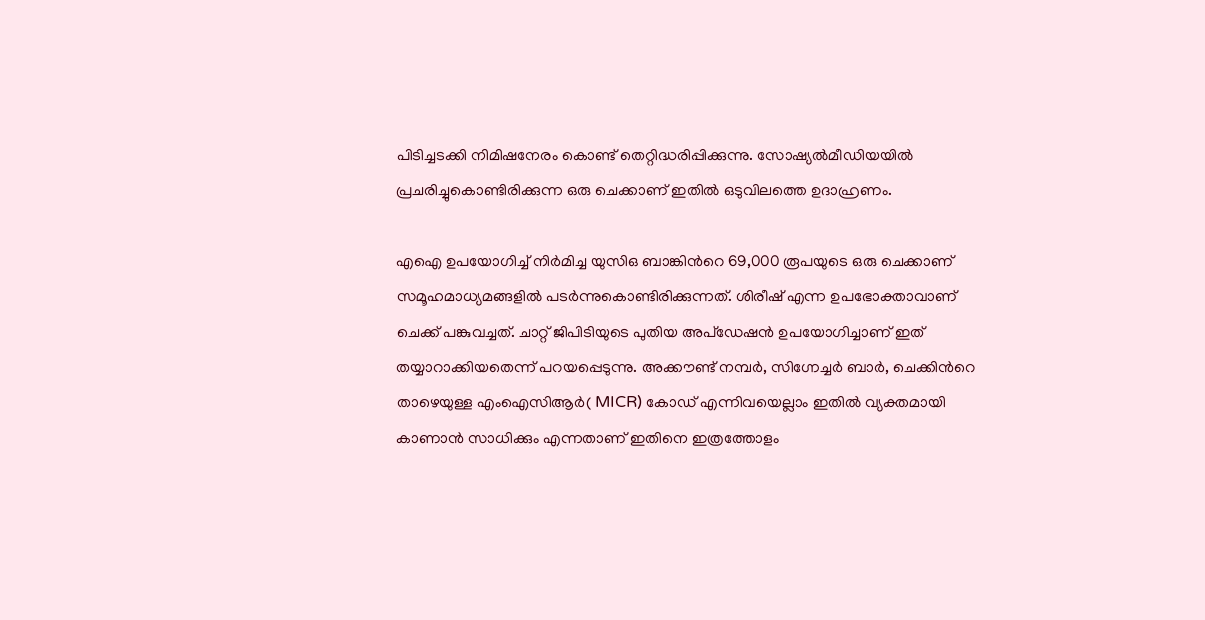പിടിച്ചടക്കി നിമിഷനേരം കൊണ്ട് തെറ്റിദ്ധരിപ്പിക്കുന്നു. സോഷ്യൽമീഡിയയിൽ പ്രചരിച്ചുകൊണ്ടിരിക്കുന്ന ഒരു ചെക്കാണ് ഇതിൽ ഒടുവിലത്തെ ഉദാഹ്രണം.

എഐ ഉപയോഗിച്ച് നിര്‍മിച്ച യുസിഒ ബാങ്കിന്‍റെ 69,000 രൂപയുടെ ഒരു ചെക്കാണ് സമൂഹമാധ്യമങ്ങളിൽ പടര്‍ന്നുകൊണ്ടിരിക്കുന്നത്. ശിരീഷ് എന്ന ഉപഭോക്താവാണ് ചെക്ക് പങ്കുവച്ചത്. ചാറ്റ് ജിപിടിയുടെ പുതിയ അപ്‌ഡേഷൻ ഉപയോഗിച്ചാണ് ഇത് തയ്യാറാക്കിയതെന്ന് പറയപ്പെടുന്നു. അക്കൗണ്ട് നമ്പർ, സിഗ്നേച്ചർ ബാർ, ചെക്കിന്‍റെ താഴെയുള്ള എംഐസിആര്‍( MICR) കോഡ് എന്നിവയെല്ലാം ഇതിൽ വ്യക്തമായി കാണാൻ സാധിക്കും എന്നതാണ് ഇതിനെ ഇത്രത്തോളം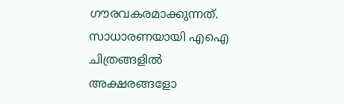ഗൗരവകരമാക്കുന്നത്. സാധാരണയായി എഐ ചിത്രങ്ങളിൽ അക്ഷരങ്ങളോ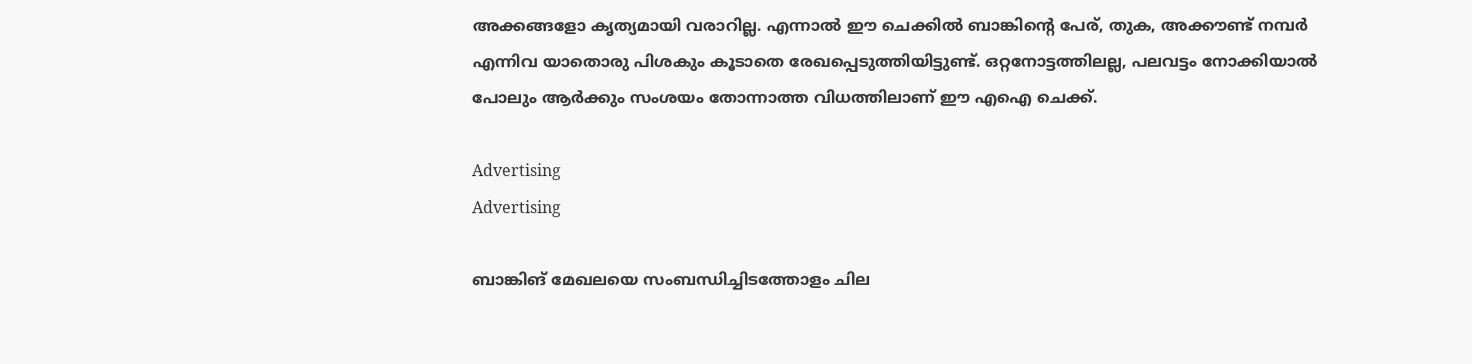അക്കങ്ങളോ കൃത്യമായി വരാറില്ല. എന്നാൽ ഈ ചെക്കിൽ ബാങ്കിന്‍റെ പേര്, തുക, അക്കൗണ്ട് നമ്പർ എന്നിവ യാതൊരു പിശകും കൂടാതെ രേഖപ്പെടുത്തിയിട്ടുണ്ട്. ഒറ്റനോട്ടത്തിലല്ല, പലവട്ടം നോക്കിയാൽ പോലും ആര്‍ക്കും സംശയം തോന്നാത്ത വിധത്തിലാണ് ഈ എഐ ചെക്ക്.

Advertising
Advertising

ബാങ്കിങ് മേഖലയെ സംബന്ധിച്ചിടത്തോളം ചില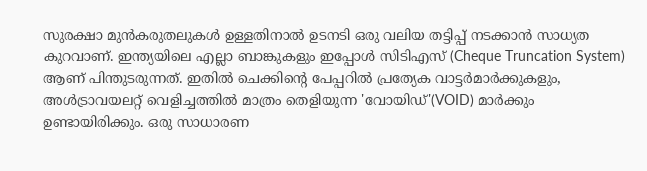സുരക്ഷാ മുൻകരുതലുകൾ ഉള്ളതിനാൽ ഉടനടി ഒരു വലിയ തട്ടിപ്പ് നടക്കാൻ സാധ്യത കുറവാണ്. ഇന്ത്യയിലെ എല്ലാ ബാങ്കുകളും ഇപ്പോൾ സിടിഎസ് (Cheque Truncation System) ആണ് പിന്തുടരുന്നത്. ഇതിൽ ചെക്കിന്റെ പേപ്പറിൽ പ്രത്യേക വാട്ടർമാർക്കുകളും, അൾട്രാവയലറ്റ് വെളിച്ചത്തിൽ മാത്രം തെളിയുന്ന 'വോയിഡ്'(VOID) മാർക്കും ഉണ്ടായിരിക്കും. ഒരു സാധാരണ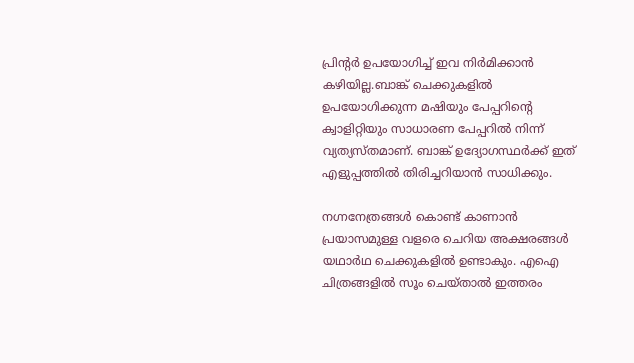പ്രിന്‍റര്‍ ഉപയോഗിച്ച് ഇവ നിർമിക്കാൻ കഴിയില്ല.ബാങ്ക് ചെക്കുകളിൽ ഉപയോഗിക്കുന്ന മഷിയും പേപ്പറിന്‍റെ ക്വാളിറ്റിയും സാധാരണ പേപ്പറിൽ നിന്ന് വ്യത്യസ്തമാണ്. ബാങ്ക് ഉദ്യോഗസ്ഥർക്ക് ഇത് എളുപ്പത്തിൽ തിരിച്ചറിയാൻ സാധിക്കും.

നഗ്നനേത്രങ്ങൾ കൊണ്ട് കാണാൻ പ്രയാസമുള്ള വളരെ ചെറിയ അക്ഷരങ്ങൾ യഥാർഥ ചെക്കുകളിൽ ഉണ്ടാകും. എഐ ചിത്രങ്ങളിൽ സൂം ചെയ്താൽ ഇത്തരം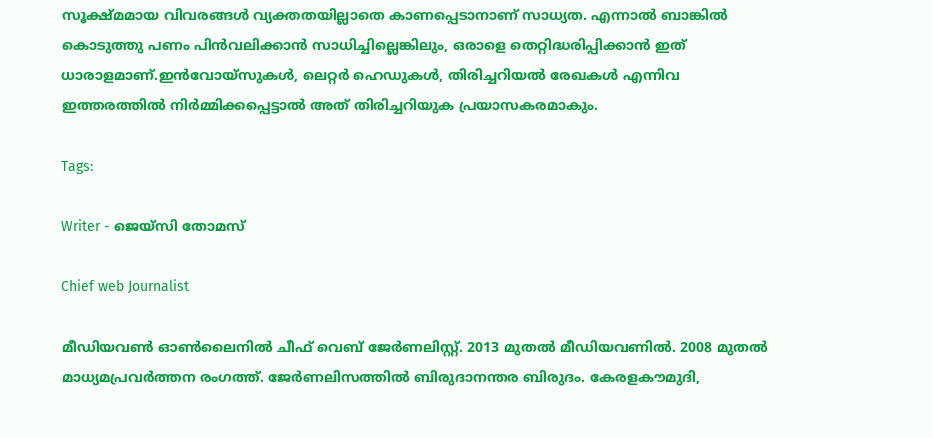സൂക്ഷ്മമായ വിവരങ്ങൾ വ്യക്തതയില്ലാതെ കാണപ്പെടാനാണ് സാധ്യത. എന്നാൽ ബാങ്കിൽ കൊടുത്തു പണം പിൻവലിക്കാൻ സാധിച്ചില്ലെങ്കിലും, ഒരാളെ തെറ്റിദ്ധരിപ്പിക്കാൻ ഇത് ധാരാളമാണ്.ഇൻവോയ്‌സുകൾ, ലെറ്റർ ഹെഡുകൾ, തിരിച്ചറിയൽ രേഖകൾ എന്നിവ ഇത്തരത്തിൽ നിർമ്മിക്കപ്പെട്ടാൽ അത് തിരിച്ചറിയുക പ്രയാസകരമാകും.

Tags:

Writer - ജെയ്സി തോമസ്

Chief web Journalist

മീഡിയവൺ ഓൺലൈനിൽ ചീഫ് വെബ് ജേർണലിസ്റ്റ്. 2013 മുതൽ മീഡിയവണിൽ. 2008 മുതൽ മാധ്യമപ്രവർത്തന രംഗത്ത്. ജേർണലിസത്തിൽ ബിരുദാനന്തര ബിരുദം. കേരളകൗമുദി,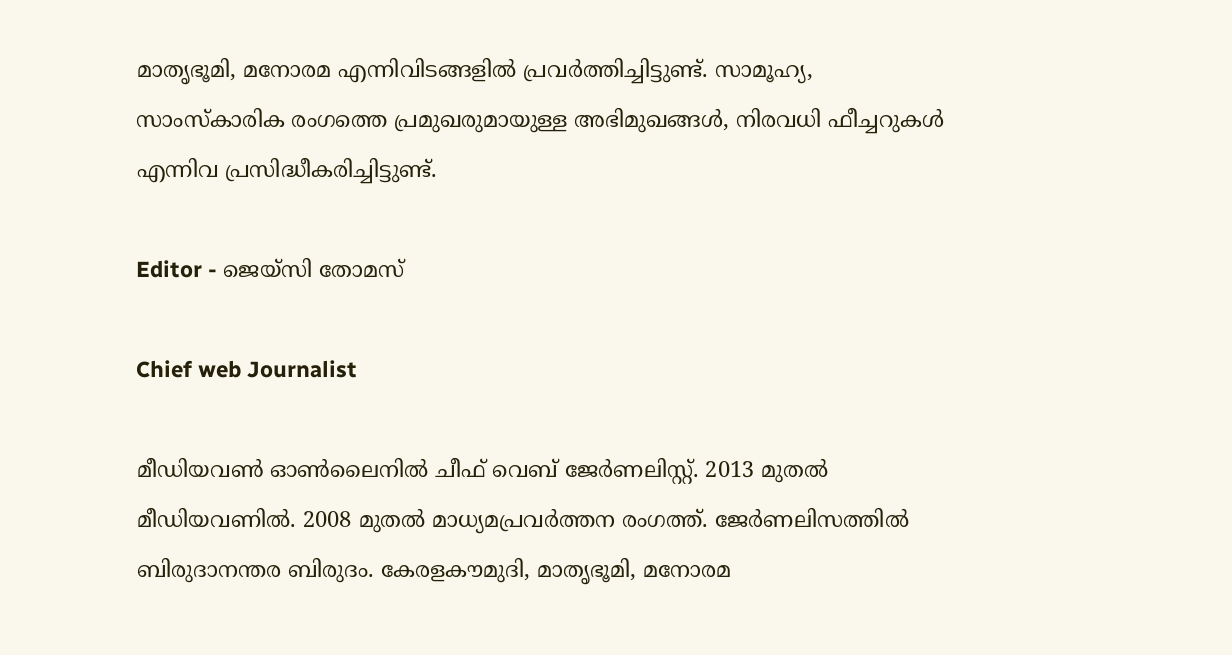മാതൃഭൂമി, മനോരമ എന്നിവിടങ്ങളിൽ പ്രവർത്തിച്ചിട്ടുണ്ട്. സാമൂഹ്യ, സാംസ്‌കാരിക രംഗത്തെ പ്രമുഖരുമായുള്ള അഭിമുഖങ്ങൾ, നിരവധി ഫീച്ചറുകൾ എന്നിവ പ്രസിദ്ധീകരിച്ചിട്ടുണ്ട്.

Editor - ജെയ്സി തോമസ്

Chief web Journalist

മീഡിയവൺ ഓൺലൈനിൽ ചീഫ് വെബ് ജേർണലിസ്റ്റ്. 2013 മുതൽ മീഡിയവണിൽ. 2008 മുതൽ മാധ്യമപ്രവർത്തന രംഗത്ത്. ജേർണലിസത്തിൽ ബിരുദാനന്തര ബിരുദം. കേരളകൗമുദി, മാതൃഭൂമി, മനോരമ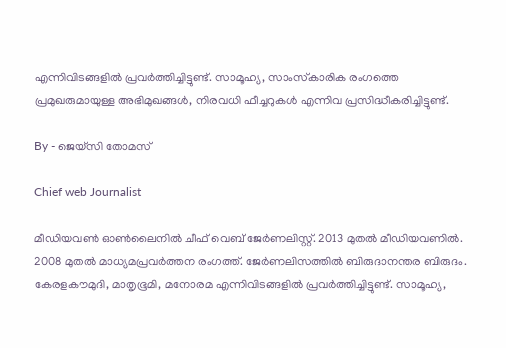എന്നിവിടങ്ങളിൽ പ്രവർത്തിച്ചിട്ടുണ്ട്. സാമൂഹ്യ, സാംസ്‌കാരിക രംഗത്തെ പ്രമുഖരുമായുള്ള അഭിമുഖങ്ങൾ, നിരവധി ഫീച്ചറുകൾ എന്നിവ പ്രസിദ്ധീകരിച്ചിട്ടുണ്ട്.

By - ജെയ്സി തോമസ്

Chief web Journalist

മീഡിയവൺ ഓൺലൈനിൽ ചീഫ് വെബ് ജേർണലിസ്റ്റ്. 2013 മുതൽ മീഡിയവണിൽ. 2008 മുതൽ മാധ്യമപ്രവർത്തന രംഗത്ത്. ജേർണലിസത്തിൽ ബിരുദാനന്തര ബിരുദം. കേരളകൗമുദി, മാതൃഭൂമി, മനോരമ എന്നിവിടങ്ങളിൽ പ്രവർത്തിച്ചിട്ടുണ്ട്. സാമൂഹ്യ,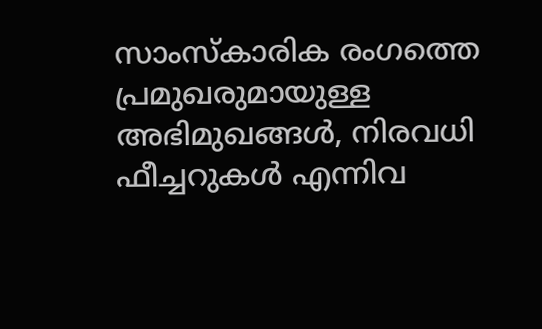സാംസ്‌കാരിക രംഗത്തെ പ്രമുഖരുമായുള്ള അഭിമുഖങ്ങൾ, നിരവധി ഫീച്ചറുകൾ എന്നിവ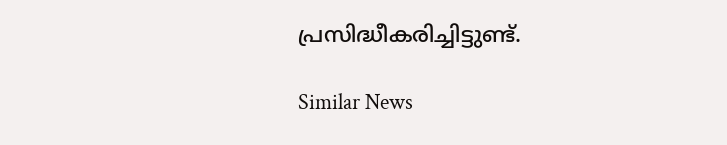പ്രസിദ്ധീകരിച്ചിട്ടുണ്ട്.

Similar News